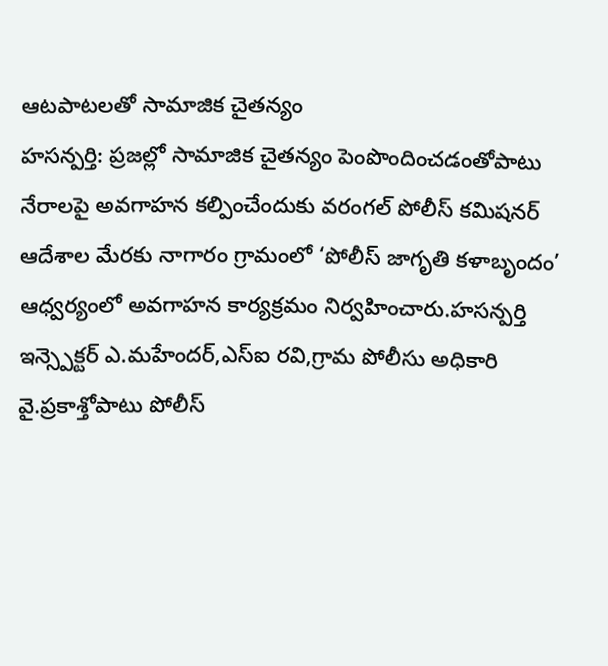ఆటపాటలతో సామాజిక చైతన్యం
హసన్పర్తి: ప్రజల్లో సామాజిక చైతన్యం పెంపొందించడంతోపాటు నేరాలపై అవగాహన కల్పించేందుకు వరంగల్ పోలీస్ కమిషనర్ ఆదేశాల మేరకు నాగారం గ్రామంలో ‘పోలీస్ జాగృతి కళాబృందం’ ఆధ్వర్యంలో అవగాహన కార్యక్రమం నిర్వహించారు.హసన్పర్తి ఇన్స్పెక్టర్ ఎ.మహేందర్,ఎస్ఐ రవి,గ్రామ పోలీసు అధికారి వై.ప్రకాశ్తోపాటు పోలీస్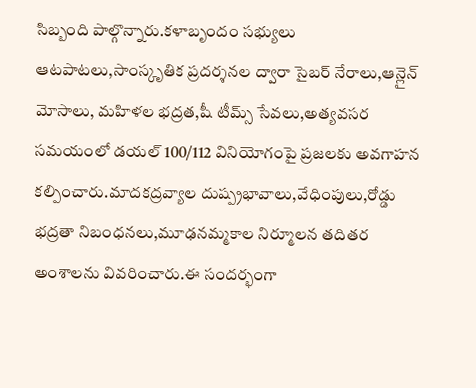సిబ్బంది పాల్గొన్నారు.కళాబృందం సభ్యులు ఆటపాటలు,సాంస్కృతిక ప్రదర్శనల ద్వారా సైబర్ నేరాలు,ఆన్లైన్ మోసాలు, మహిళల భద్రత,షీ టీమ్స్ సేవలు,అత్యవసర సమయంలో డయల్ 100/112 వినియోగంపై ప్రజలకు అవగాహన కల్పించారు.మాదకద్రవ్యాల దుష్ప్రభావాలు,వేధింపులు,రోడ్డు భద్రతా నిబంధనలు,మూఢనమ్మకాల నిర్మూలన తదితర అంశాలను వివరించారు.ఈ సందర్భంగా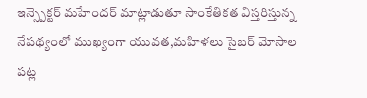ఇన్స్పెక్టర్ మహేందర్ మాట్లాడుతూ సాంకేతికత విస్తరిస్తున్న నేపథ్యంలో ముఖ్యంగా యువత,మహిళలు సైబర్ మోసాల పట్ల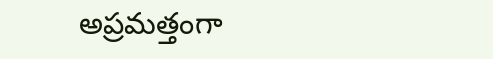అప్రమత్తంగా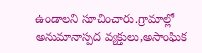ఉండాలని సూచించారు.గ్రామాల్లో అనుమానాస్పద వ్యక్తులు,అసాంఘిక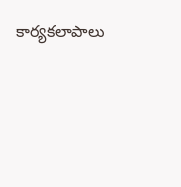కార్యకలాపాలు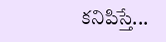కనిపిస్తే...